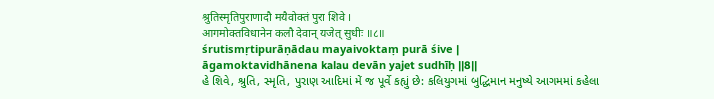श्रुतिस्मृतिपुराणादौ मयैवोक्तं पुरा शिवे ।
आगमोक्तविधानेन कलौ देवान् यजेत् सुधीः ॥८॥
śrutismṛtipurāṇādau mayaivoktaṃ purā śive |
āgamoktavidhānena kalau devān yajet sudhīḥ ||8||
હે શિવે, શ્રુતિ, સ્મૃતિ, પુરાણ આદિમાં મેં જ પૂર્વે કહ્યું છે: કલિયુગમાં બુદ્ધિમાન મનુષ્યે આગમમાં કહેલા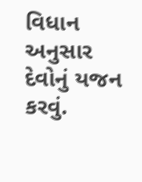વિધાન અનુસાર દેવોનું યજન કરવું.